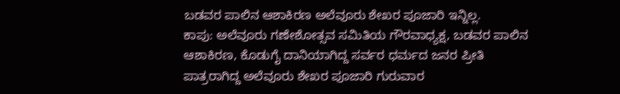ಬಡವರ ಪಾಲಿನ ಆಶಾಕಿರಣ ಅಲೆವೂರು ಶೇಖರ ಪೂಜಾರಿ ಇನ್ನಿಲ್ಲ.
ಕಾಪು: ಅಲೆವೂರು ಗಣೇಶೋತ್ಸವ ಸಮಿತಿಯ ಗೌರವಾಧ್ಯಕ್ಷ, ಬಡವರ ಪಾಲಿನ ಆಶಾಕಿರಣ, ಕೊಡುಗೈ ದಾನಿಯಾಗಿದ್ದ ಸರ್ವರ ಧರ್ಮದ ಜನರ ಪ್ರೀತಿ ಪಾತ್ರರಾಗಿದ್ದ ಅಲೆವೂರು ಶೇಖರ ಪೂಜಾರಿ ಗುರುವಾರ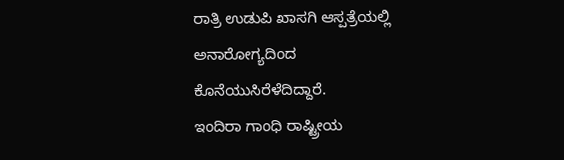ರಾತ್ರಿ ಉಡುಪಿ ಖಾಸಗಿ ಆಸ್ಪತ್ರೆಯಲ್ಲಿ ಅನಾರೋಗ್ಯದಿಂದ ಕೊನೆಯುಸಿರೆಳೆದಿದ್ದಾರೆ.
ಇಂದಿರಾ ಗಾಂಧಿ ರಾಷ್ಟ್ರೀಯ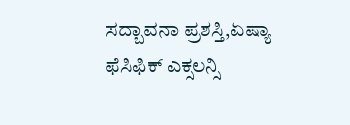ಸದ್ಬಾವನಾ ಪ್ರಶಸ್ತಿ,ಏಷ್ಯಾ ಫೆಸಿಫಿಕ್ ಎಕ್ಸಲನ್ಸಿ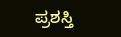ಪ್ರಶಸ್ತಿ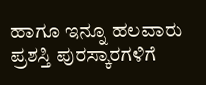ಹಾಗೂ ಇನ್ನೂ ಹಲವಾರು ಪ್ರಶಸ್ತಿ ಪುರಸ್ಕಾರಗಳಿಗೆ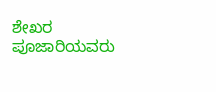ಶೇಖರ ಪೂಜಾರಿಯವರು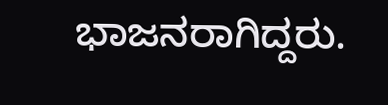ಭಾಜನರಾಗಿದ್ದರು.